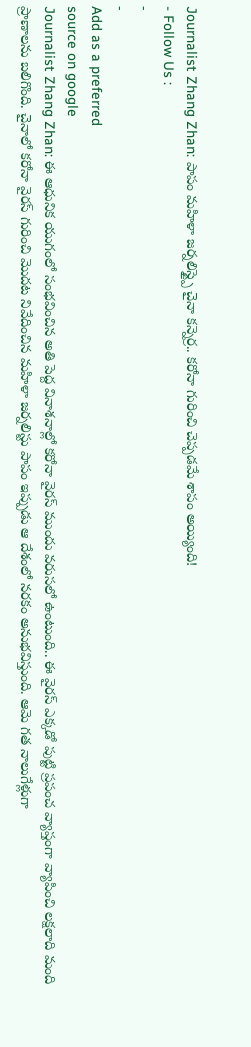Journalist Zhang Zhan: పాపం మహిళా జర్నలిస్ట్పై చైనా కన్నెర్ర.. కరోనా గురించి చెప్పడమే శాపం అయ్యింది!
- Follow Us :
-
-
Add as a preferred
source on google
Journalist Zhang Zhan: ఈ ఆధునిక యుగంలో సంభవించిన అతి పెద్ద వినాశనాల్లో కరోనా వైరస్ ముందు వరుసలో ఉంటుంది.. ఈ వైరస్ ఎక్కడో పుట్టి ప్రపంచ వ్యాప్తంగా వ్యాపించి లక్షలాది మంది ప్రాణాలను బలిగొంది. చైనాలో కరోనా వైరస్ గురించి మొదట నివేదించిన మహిళా జర్నలిస్టు పాపం ఇప్పుడు ఆ దేశంలో నరకం అనుభవిస్తుంది. ఆమె గత నాలుగేళ్లుగా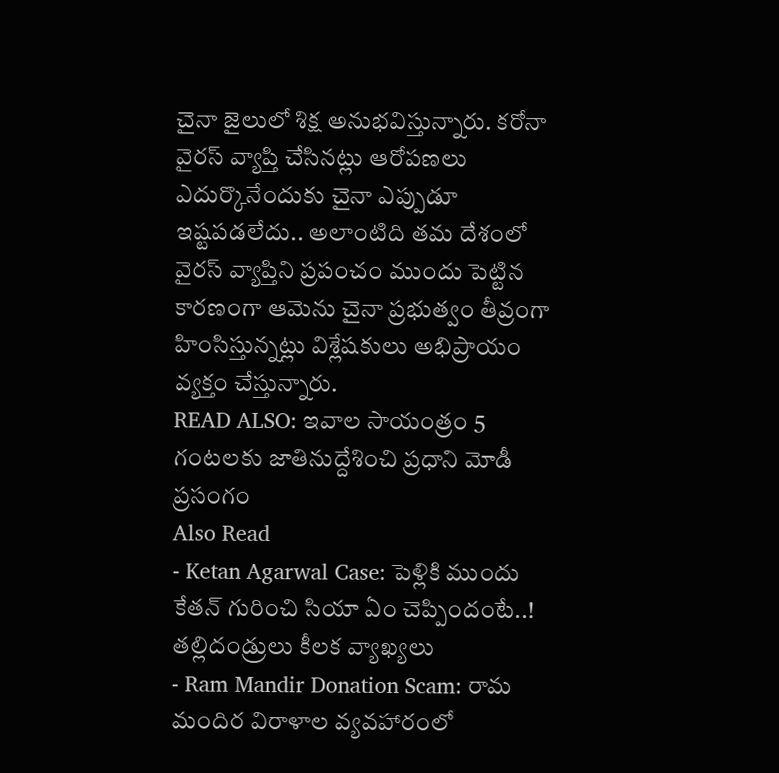చైనా జైలులో శిక్ష అనుభవిస్తున్నారు. కరోనా వైరస్ వ్యాప్తి చేసినట్లు ఆరోపణలు ఎదుర్కొనేందుకు చైనా ఎప్పుడూ ఇష్టపడలేదు.. అలాంటిది తమ దేశంలో వైరస్ వ్యాప్తిని ప్రపంచం ముందు పెట్టిన కారణంగా ఆమెను చైనా ప్రభుత్వం తీవ్రంగా హింసిస్తున్నట్లు విశ్లేషకులు అభిప్రాయం వ్యక్తం చేస్తున్నారు.
READ ALSO: ఇవాల సాయంత్రం 5 గంటలకు జాతినుద్దేశించి ప్రధాని మోడీ ప్రసంగం
Also Read
- Ketan Agarwal Case: పెళ్లికి ముందు కేతన్ గురించి సియా ఏం చెప్పిందంటే..! తల్లిదండ్రులు కీలక వ్యాఖ్యలు
- Ram Mandir Donation Scam: రామ మందిర విరాళాల వ్యవహారంలో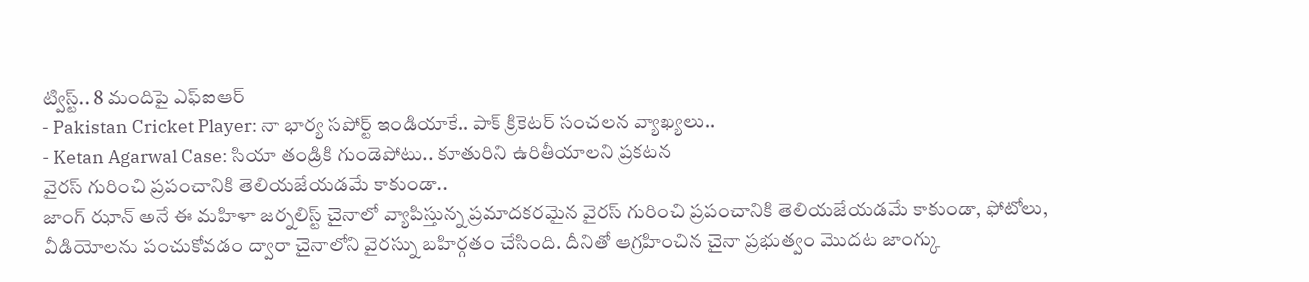ట్విస్ట్.. 8 మందిపై ఎఫ్ఐఆర్
- Pakistan Cricket Player: నా భార్య సపోర్ట్ ఇండియాకే.. పాక్ క్రికెటర్ సంచలన వ్యాఖ్యలు..
- Ketan Agarwal Case: సియా తండ్రికి గుండెపోటు.. కూతురిని ఉరితీయాలని ప్రకటన
వైరస్ గురించి ప్రపంచానికి తెలియజేయడమే కాకుండా..
జాంగ్ ఝాన్ అనే ఈ మహిళా జర్నలిస్ట్ చైనాలో వ్యాపిస్తున్న ప్రమాదకరమైన వైరస్ గురించి ప్రపంచానికి తెలియజేయడమే కాకుండా, ఫోటోలు, వీడియోలను పంచుకోవడం ద్వారా చైనాలోని వైరస్ను బహిర్గతం చేసింది. దీనితో ఆగ్రహించిన చైనా ప్రభుత్వం మొదట జాంగ్కు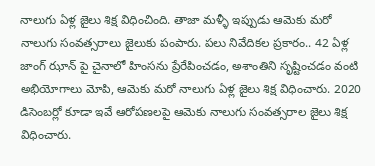నాలుగు ఏళ్ల జైలు శిక్ష విధించింది. తాజా మళ్ళీ ఇప్పుడు ఆమెకు మరో నాలుగు సంవత్సరాలు జైలుకు పంపారు. పలు నివేదికల ప్రకారం.. 42 ఏళ్ల జాంగ్ ఝాన్ పై చైనాలో హింసను ప్రేరేపించడం, అశాంతిని సృష్టించడం వంటి అభియోగాలు మోపి, ఆమెకు మరో నాలుగు ఏళ్ల జైలు శిక్ష విధించారు. 2020 డిసెంబర్లో కూడా ఇవే ఆరోపణలపై ఆమెకు నాలుగు సంవత్సరాల జైలు శిక్ష విధించారు.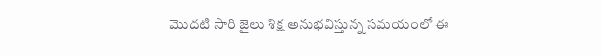మొదటి సారి జైలు శిక్ష అనుభవిస్తున్న సమయంలో ఈ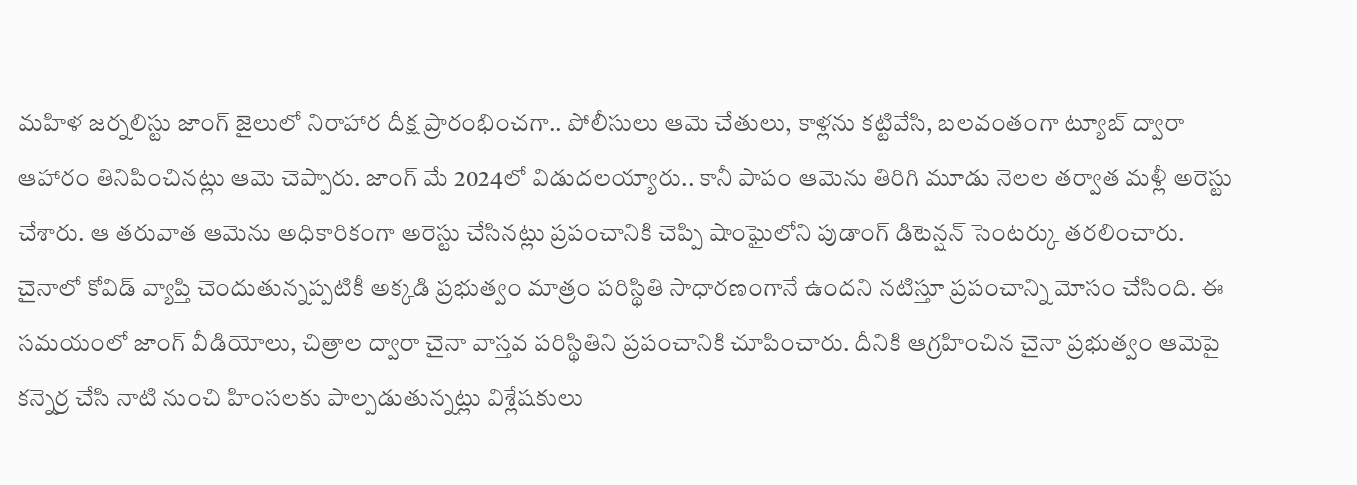మహిళ జర్నలిస్టు జాంగ్ జైలులో నిరాహార దీక్ష ప్రారంభించగా.. పోలీసులు ఆమె చేతులు, కాళ్లను కట్టివేసి, బలవంతంగా ట్యూబ్ ద్వారా ఆహారం తినిపించినట్లు ఆమె చెప్పారు. జాంగ్ మే 2024లో విడుదలయ్యారు.. కానీ పాపం ఆమెను తిరిగి మూడు నెలల తర్వాత మళ్లీ అరెస్టు చేశారు. ఆ తరువాత ఆమెను అధికారికంగా అరెస్టు చేసినట్లు ప్రపంచానికి చెప్పి షాంఘైలోని పుడాంగ్ డిటెన్షన్ సెంటర్కు తరలించారు. చైనాలో కోవిడ్ వ్యాప్తి చెందుతున్నప్పటికీ అక్కడి ప్రభుత్వం మాత్రం పరిస్థితి సాధారణంగానే ఉందని నటిస్తూ ప్రపంచాన్ని మోసం చేసింది. ఈ సమయంలో జాంగ్ వీడియోలు, చిత్రాల ద్వారా చైనా వాస్తవ పరిస్థితిని ప్రపంచానికి చూపించారు. దీనికి ఆగ్రహించిన చైనా ప్రభుత్వం ఆమెపై కన్నెర్ర చేసి నాటి నుంచి హింసలకు పాల్పడుతున్నట్లు విశ్లేషకులు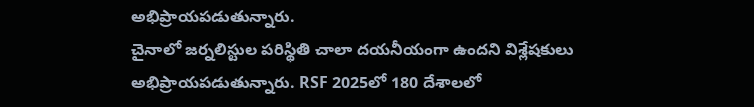అభిప్రాయపడుతున్నారు.
చైనాలో జర్నలిస్టుల పరిస్థితి చాలా దయనీయంగా ఉందని విశ్లేషకులు అభిప్రాయపడుతున్నారు. RSF 2025లో 180 దేశాలలో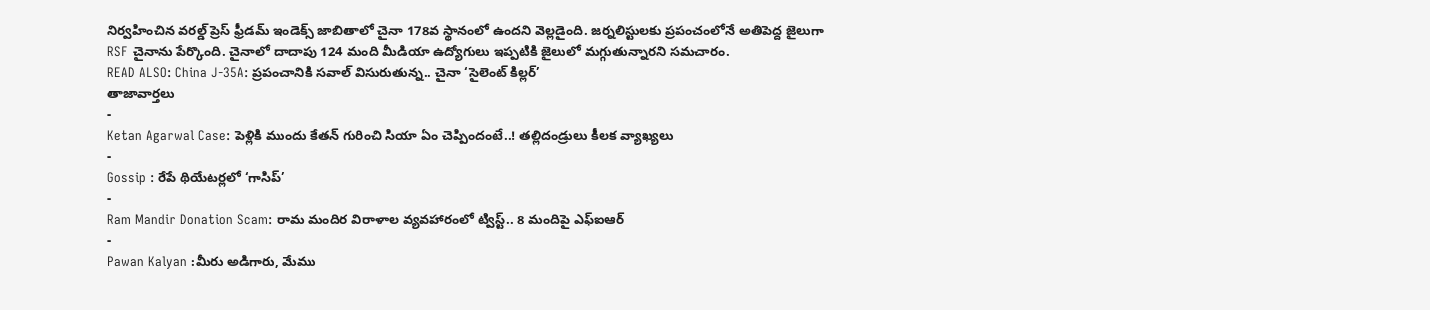నిర్వహించిన వరల్డ్ ప్రెస్ ఫ్రీడమ్ ఇండెక్స్ జాబితాలో చైనా 178వ స్థానంలో ఉందని వెల్లడైంది. జర్నలిస్టులకు ప్రపంచంలోనే అతిపెద్ద జైలుగా RSF చైనాను పేర్కొంది. చైనాలో దాదాపు 124 మంది మీడియా ఉద్యోగులు ఇప్పటికి జైలులో మగ్గుతున్నారని సమచారం.
READ ALSO: China J-35A: ప్రపంచానికి సవాల్ విసురుతున్న.. చైనా ‘సైలెంట్ కిల్లర్’
తాజావార్తలు
-
Ketan Agarwal Case: పెళ్లికి ముందు కేతన్ గురించి సియా ఏం చెప్పిందంటే..! తల్లిదండ్రులు కీలక వ్యాఖ్యలు
-
Gossip : రేపే థియేటర్లలో ‘గాసిప్’
-
Ram Mandir Donation Scam: రామ మందిర విరాళాల వ్యవహారంలో ట్విస్ట్.. 8 మందిపై ఎఫ్ఐఆర్
-
Pawan Kalyan :మీరు అడిగారు, మేము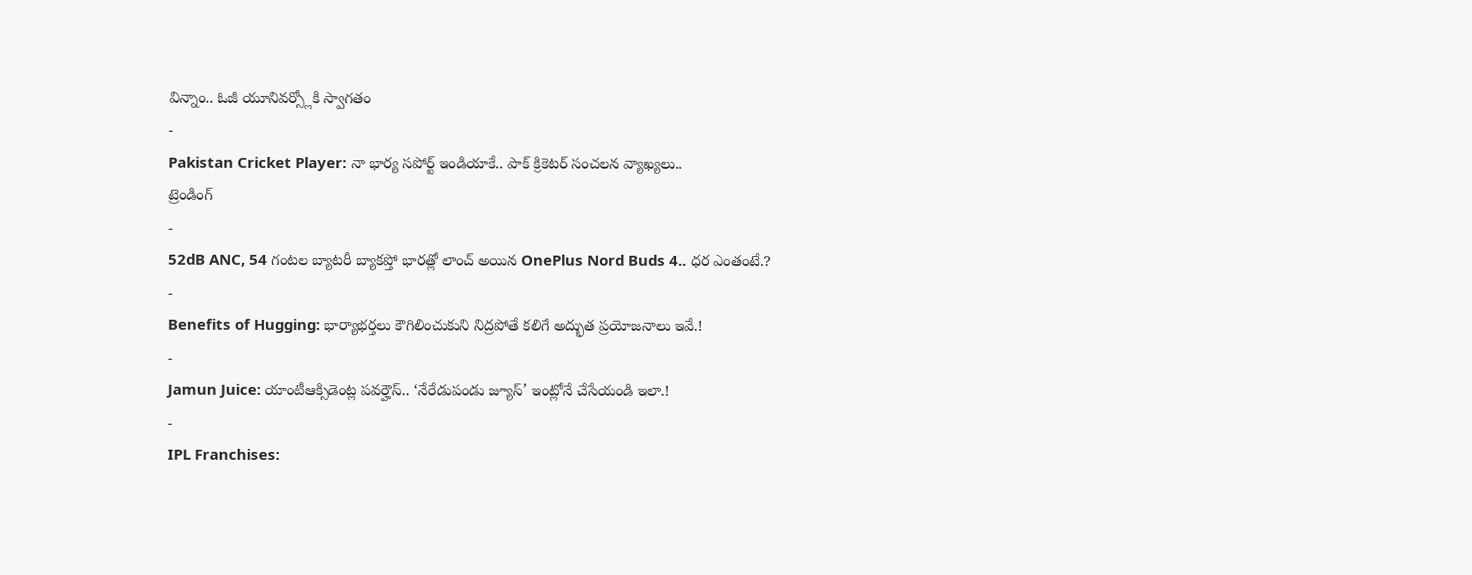విన్నాం.. ఓజీ యూనివర్స్లోకి స్వాగతం
-
Pakistan Cricket Player: నా భార్య సపోర్ట్ ఇండియాకే.. పాక్ క్రికెటర్ సంచలన వ్యాఖ్యలు..
ట్రెండింగ్
-
52dB ANC, 54 గంటల బ్యాటరీ బ్యాకప్తో భారత్లో లాంచ్ అయిన OnePlus Nord Buds 4.. ధర ఎంతంటే.?
-
Benefits of Hugging: భార్యాభర్తలు కౌగిలించుకుని నిద్రపోతే కలిగే అద్భుత ప్రయోజనాలు ఇవే.!
-
Jamun Juice: యాంటీఆక్సిడెంట్ల పవర్హౌస్.. ‘నేరేడుపండు జ్యూస్’ ఇంట్లోనే చేసేయండి ఇలా.!
-
IPL Franchises: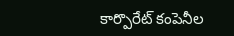కార్పొరేట్ కంపెనీల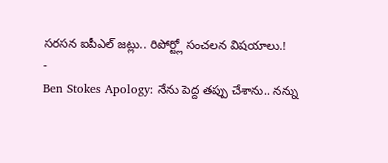సరసన ఐపీఎల్ జట్లు.. రిపోర్ట్లో సంచలన విషయాలు.!
-
Ben Stokes Apology: నేను పెద్ద తప్పు చేశాను.. నన్ను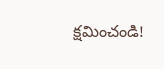క్షమించండి!